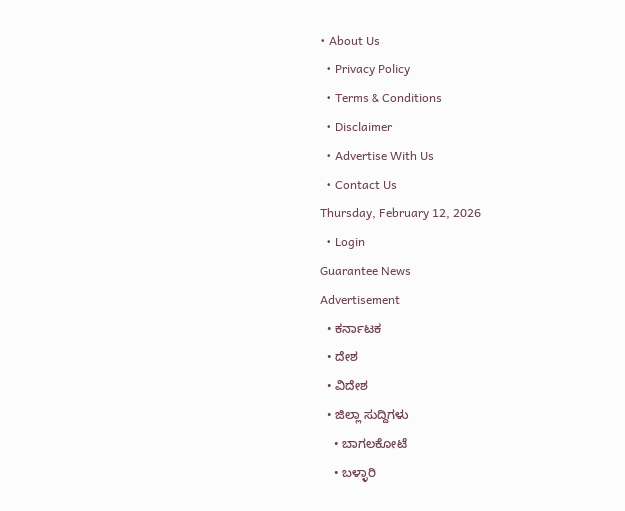• About Us
  • Privacy Policy
  • Terms & Conditions
  • Disclaimer
  • Advertise With Us
  • Contact Us
Thursday, February 12, 2026
  • Login
Guarantee News
Advertisement
  • ಕರ್ನಾಟಕ
  • ದೇಶ
  • ವಿದೇಶ
  • ಜಿಲ್ಲಾ ಸುದ್ದಿಗಳು
    • ಬಾಗಲಕೋಟೆ
    • ಬಳ್ಳಾರಿ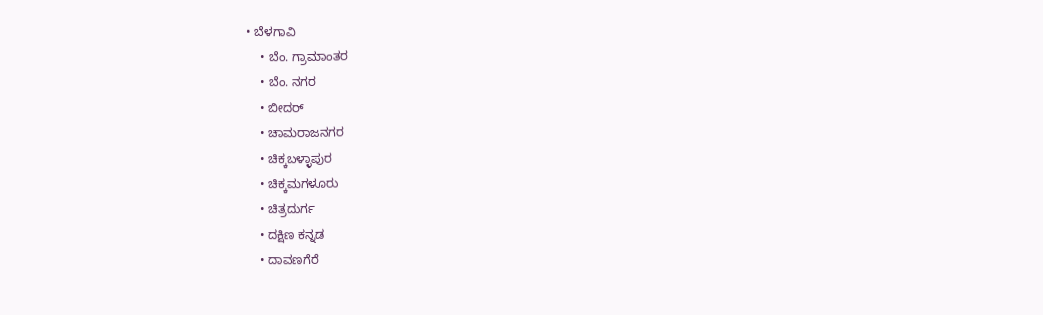• ಬೆಳಗಾವಿ
    • ಬೆಂ. ಗ್ರಾಮಾಂತರ
    • ಬೆಂ. ನಗರ
    • ಬೀದರ್
    • ಚಾಮರಾಜನಗರ
    • ಚಿಕ್ಕಬಳ್ಳಾಪುರ
    • ಚಿಕ್ಕಮಗಳೂರು
    • ಚಿತ್ರದುರ್ಗ
    • ದಕ್ಷಿಣ ಕನ್ನಡ
    • ದಾವಣಗೆರೆ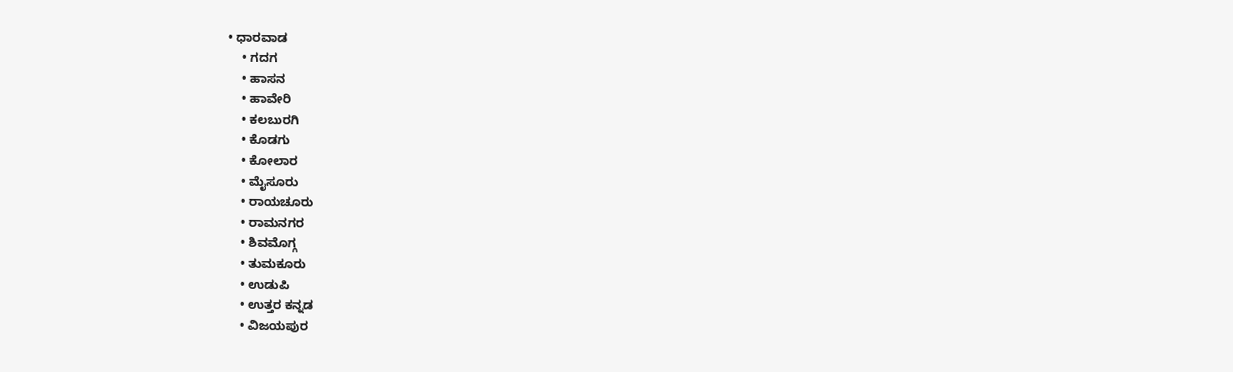• ಧಾರವಾಡ
    • ಗದಗ
    • ಹಾಸನ
    • ಹಾವೇರಿ
    • ಕಲಬುರಗಿ
    • ಕೊಡಗು
    • ಕೋಲಾರ
    • ಮೈಸೂರು
    • ರಾಯಚೂರು
    • ರಾಮನಗರ
    • ಶಿವಮೊಗ್ಗ
    • ತುಮಕೂರು
    • ಉಡುಪಿ
    • ಉತ್ತರ ಕನ್ನಡ
    • ವಿಜಯಪುರ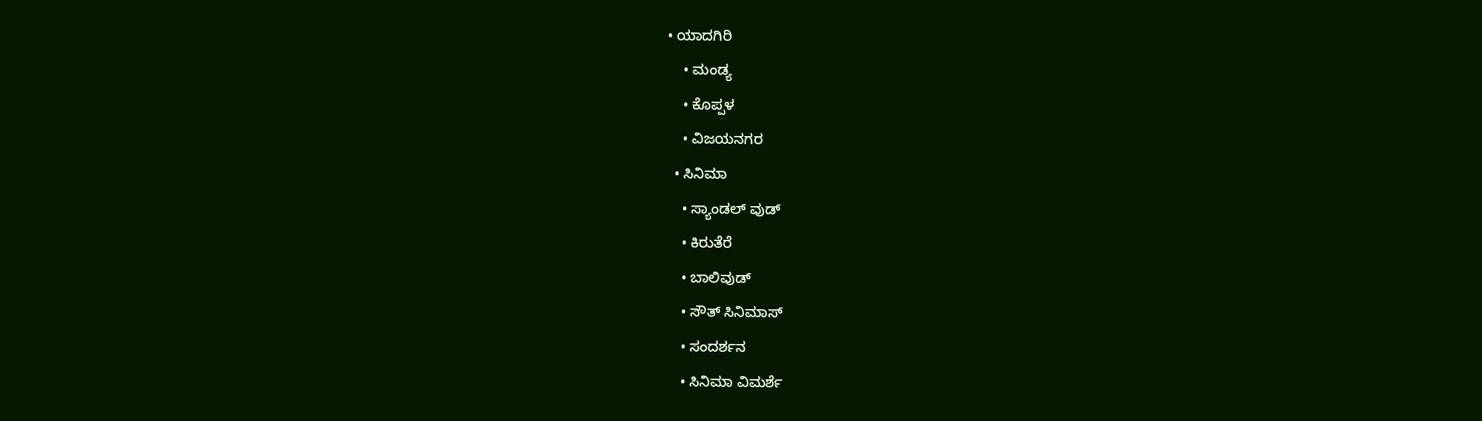• ಯಾದಗಿರಿ
    • ಮಂಡ್ಯ
    • ಕೊಪ್ಪಳ
    • ವಿಜಯನಗರ
  • ಸಿನಿಮಾ
    • ಸ್ಯಾಂಡಲ್ ವುಡ್
    • ಕಿರುತೆರೆ
    • ಬಾಲಿವುಡ್
    • ಸೌತ್ ಸಿನಿಮಾಸ್
    • ಸಂದರ್ಶನ
    • ಸಿನಿಮಾ ವಿಮರ್ಶೆ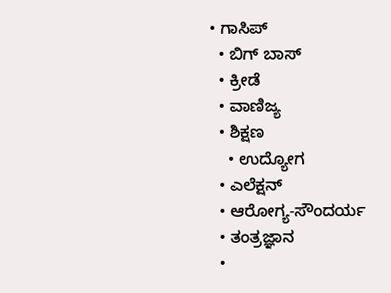• ಗಾಸಿಪ್
  • ಬಿಗ್ ಬಾಸ್
  • ಕ್ರೀಡೆ
  • ವಾಣಿಜ್ಯ
  • ಶಿಕ್ಷಣ
    • ಉದ್ಯೋಗ
  • ಎಲೆಕ್ಷನ್
  • ಆರೋಗ್ಯ-ಸೌಂದರ್ಯ
  • ತಂತ್ರಜ್ಞಾನ
  •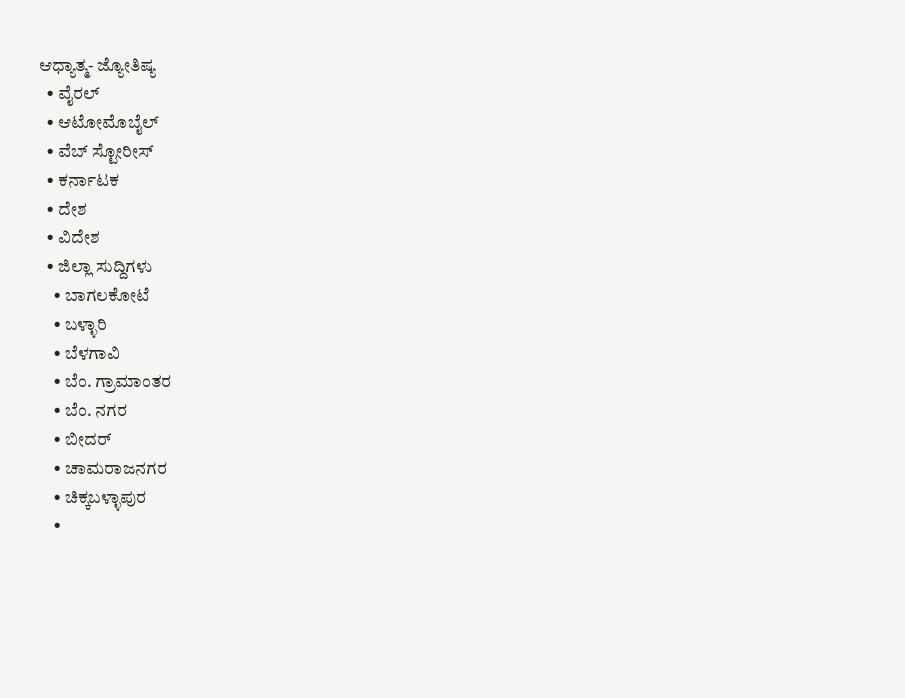ಆಧ್ಯಾತ್ಮ- ಜ್ಯೋತಿಷ್ಯ
  • ವೈರಲ್
  • ಆಟೋಮೊಬೈಲ್
  • ವೆಬ್ ಸ್ಟೋರೀಸ್
  • ಕರ್ನಾಟಕ
  • ದೇಶ
  • ವಿದೇಶ
  • ಜಿಲ್ಲಾ ಸುದ್ದಿಗಳು
    • ಬಾಗಲಕೋಟೆ
    • ಬಳ್ಳಾರಿ
    • ಬೆಳಗಾವಿ
    • ಬೆಂ. ಗ್ರಾಮಾಂತರ
    • ಬೆಂ. ನಗರ
    • ಬೀದರ್
    • ಚಾಮರಾಜನಗರ
    • ಚಿಕ್ಕಬಳ್ಳಾಪುರ
    •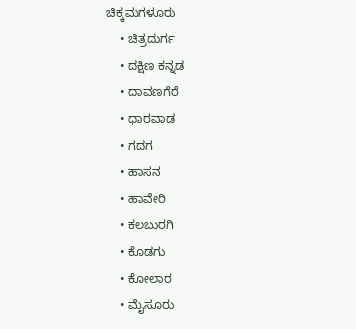ಚಿಕ್ಕಮಗಳೂರು
    • ಚಿತ್ರದುರ್ಗ
    • ದಕ್ಷಿಣ ಕನ್ನಡ
    • ದಾವಣಗೆರೆ
    • ಧಾರವಾಡ
    • ಗದಗ
    • ಹಾಸನ
    • ಹಾವೇರಿ
    • ಕಲಬುರಗಿ
    • ಕೊಡಗು
    • ಕೋಲಾರ
    • ಮೈಸೂರು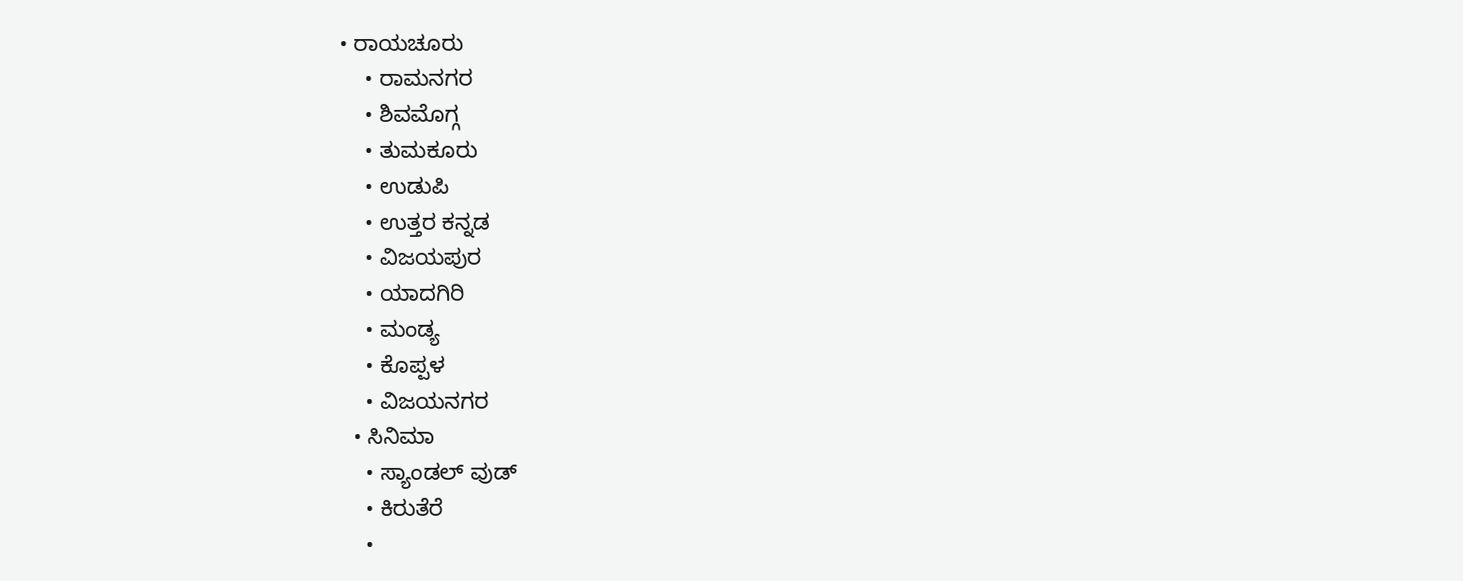• ರಾಯಚೂರು
    • ರಾಮನಗರ
    • ಶಿವಮೊಗ್ಗ
    • ತುಮಕೂರು
    • ಉಡುಪಿ
    • ಉತ್ತರ ಕನ್ನಡ
    • ವಿಜಯಪುರ
    • ಯಾದಗಿರಿ
    • ಮಂಡ್ಯ
    • ಕೊಪ್ಪಳ
    • ವಿಜಯನಗರ
  • ಸಿನಿಮಾ
    • ಸ್ಯಾಂಡಲ್ ವುಡ್
    • ಕಿರುತೆರೆ
    •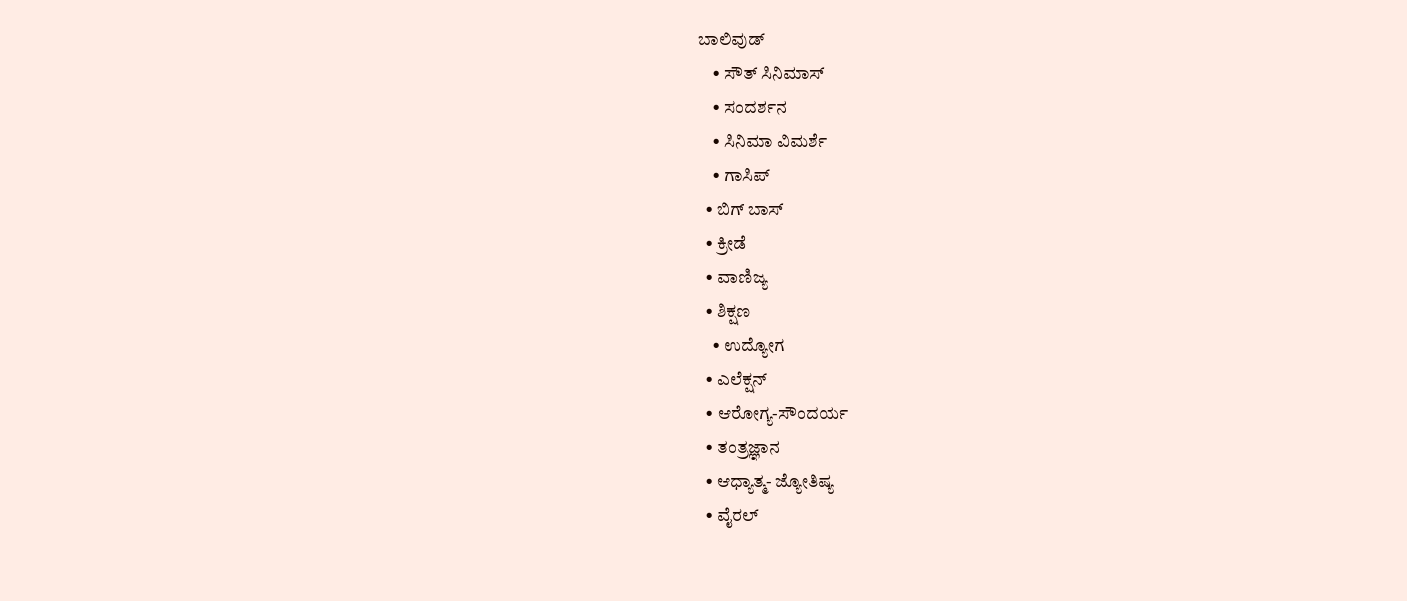ಬಾಲಿವುಡ್
    • ಸೌತ್ ಸಿನಿಮಾಸ್
    • ಸಂದರ್ಶನ
    • ಸಿನಿಮಾ ವಿಮರ್ಶೆ
    • ಗಾಸಿಪ್
  • ಬಿಗ್ ಬಾಸ್
  • ಕ್ರೀಡೆ
  • ವಾಣಿಜ್ಯ
  • ಶಿಕ್ಷಣ
    • ಉದ್ಯೋಗ
  • ಎಲೆಕ್ಷನ್
  • ಆರೋಗ್ಯ-ಸೌಂದರ್ಯ
  • ತಂತ್ರಜ್ಞಾನ
  • ಆಧ್ಯಾತ್ಮ- ಜ್ಯೋತಿಷ್ಯ
  • ವೈರಲ್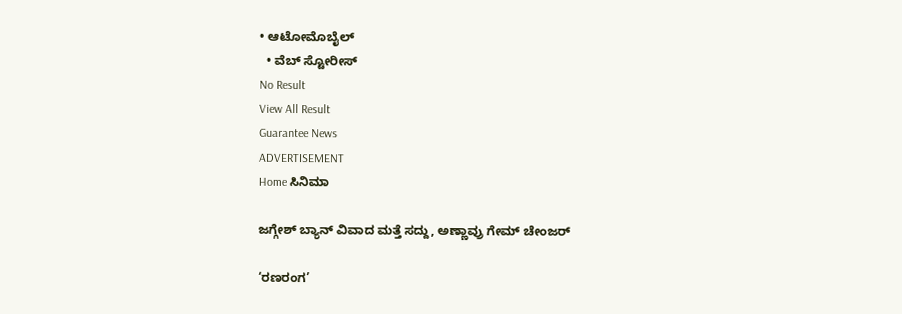• ಆಟೋಮೊಬೈಲ್
  • ವೆಬ್ ಸ್ಟೋರೀಸ್
No Result
View All Result
Guarantee News
ADVERTISEMENT
Home ಸಿನಿಮಾ

ಜಗ್ಗೇಶ್ ಬ್ಯಾನ್ ವಿವಾದ ಮತ್ತೆ ಸದ್ದು, ಅಣ್ಣಾವ್ರು ಗೇಮ್ ಚೇಂಜರ್

‘ರಣರಂಗ’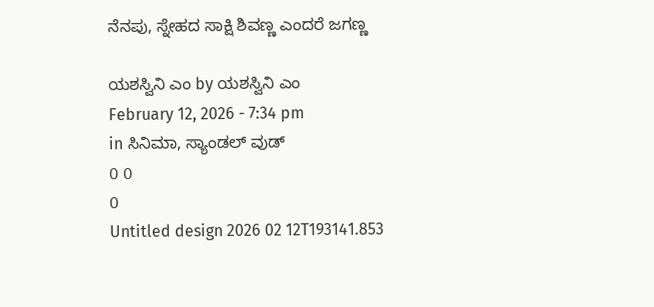ನೆನಪು, ಸ್ನೇಹದ ಸಾಕ್ಷಿ ಶಿವಣ್ಣ ಎಂದರೆ ಜಗಣ್ಣ

ಯಶಸ್ವಿನಿ ಎಂ by ಯಶಸ್ವಿನಿ ಎಂ
February 12, 2026 - 7:34 pm
in ಸಿನಿಮಾ, ಸ್ಯಾಂಡಲ್ ವುಡ್
0 0
0
Untitled design 2026 02 12T193141.853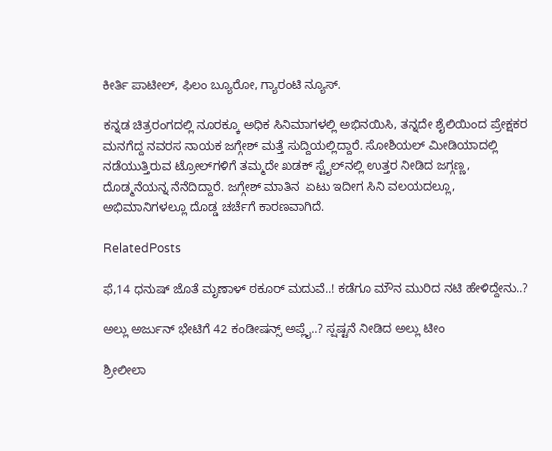ಕೀರ್ತಿ ಪಾಟೀಲ್, ಫಿಲಂ ಬ್ಯೂರೋ, ಗ್ಯಾರಂಟಿ ನ್ಯೂಸ್.

ಕನ್ನಡ ಚಿತ್ರರಂಗದಲ್ಲಿ ನೂರಕ್ಕೂ ಅಧಿಕ ಸಿನಿಮಾಗಳಲ್ಲಿ ಅಭಿನಯಿಸಿ, ತನ್ನದೇ ಶೈಲಿಯಿಂದ ಪ್ರೇಕ್ಷಕರ ಮನಗೆದ್ದ ನವರಸ ನಾಯಕ ಜಗ್ಗೇಶ್ ಮತ್ತೆ ಸುದ್ದಿಯಲ್ಲಿದ್ದಾರೆ. ಸೋಶಿಯಲ್ ಮೀಡಿಯಾದಲ್ಲಿ ನಡೆಯುತ್ತಿರುವ ಟ್ರೋಲ್‌ಗಳಿಗೆ ತಮ್ಮದೇ ಖಡಕ್ ಸ್ಟೈಲ್‌ನಲ್ಲಿ ಉತ್ತರ ನೀಡಿದ ಜಗ್ಗಣ್ಣ, ದೊಡ್ಮನೆಯನ್ನ ನೆನೆದಿದ್ದಾರೆ. ಜಗ್ಗೇಶ್ ಮಾತಿನ  ಏಟು ಇದೀಗ ಸಿನಿ ವಲಯದಲ್ಲೂ, ಅಭಿಮಾನಿಗಳಲ್ಲೂ ದೊಡ್ಡ ಚರ್ಚೆಗೆ ಕಾರಣವಾಗಿದೆ.

RelatedPosts

ಫೆ,14 ಧನುಷ್ ಜೊತೆ ಮೃಣಾಳ್‌ ಠಕೂರ್‌ ಮದುವೆ..! ಕಡೆಗೂ ಮೌನ ಮುರಿದ ನಟಿ ಹೇಳಿದ್ದೇನು..?

ಅಲ್ಲು ಅರ್ಜುನ್ ಭೇಟಿಗೆ 42 ಕಂಡೀಷನ್ಸ್ ಅಪ್ಲೈ..? ಸ್ಷಷ್ಟನೆ ನೀಡಿದ ಅಲ್ಲು ಟೀಂ

ಶ್ರೀಲೀಲಾ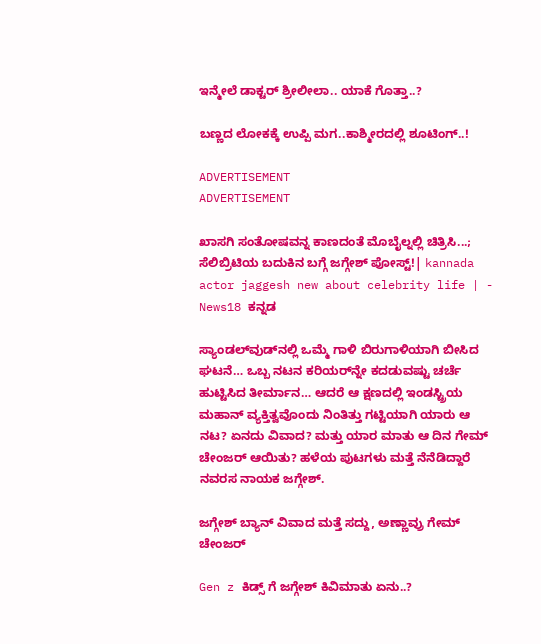ಇನ್ಮೇಲೆ ಡಾಕ್ಟರ್ ಶ್ರೀಲೀಲಾ.. ಯಾಕೆ ಗೊತ್ತಾ..?

ಬಣ್ಣದ ಲೋಕಕ್ಕೆ ಉಪ್ಪಿ ಮಗ..ಕಾಶ್ಮೀರದಲ್ಲಿ ಶೂಟಿಂಗ್..!

ADVERTISEMENT
ADVERTISEMENT

ಖಾಸಗಿ ಸಂತೋಷವನ್ನ ಕಾಣದಂತೆ ಮೊಬೈಲ್ನಲ್ಲಿ ಚಿತ್ರಿಸಿ...; ಸೆಲಿಬ್ರಿಟಿಯ ಬದುಕಿನ ಬಗ್ಗೆ ಜಗ್ಗೇಶ್ ಪೋಸ್ಟ್!| kannada actor jaggesh new about celebrity life | - News18 ಕನ್ನಡ

ಸ್ಯಾಂಡಲ್‌ವುಡ್‌ನಲ್ಲಿ ಒಮ್ಮೆ ಗಾಳಿ ಬಿರುಗಾಳಿಯಾಗಿ ಬೀಸಿದ ಘಟನೆ… ಒಬ್ಬ ನಟನ ಕರಿಯರ್‌ನ್ನೇ ಕದಡುವಷ್ಟು ಚರ್ಚೆ ಹುಟ್ಟಿಸಿದ ತೀರ್ಮಾನ… ಆದರೆ ಆ ಕ್ಷಣದಲ್ಲಿ ಇಂಡಸ್ಟ್ರಿಯ ಮಹಾನ್ ವ್ಯಕ್ತಿತ್ವವೊಂದು ನಿಂತಿತ್ತು ಗಟ್ಟಿಯಾಗಿ ಯಾರು ಆ ನಟ? ಏನದು ವಿವಾದ? ಮತ್ತು ಯಾರ ಮಾತು ಆ ದಿನ ಗೇಮ್ ಚೇಂಜರ್ ಆಯಿತು? ಹಳೆಯ ಪುಟಗಳು ಮತ್ತೆ ನೆನೆಡಿದ್ದಾರೆ ನವರಸ ನಾಯಕ ಜಗ್ಗೇಶ್.

ಜಗ್ಗೇಶ್ ಬ್ಯಾನ್ ವಿವಾದ ಮತ್ತೆ ಸದ್ದು, ಅಣ್ಣಾವ್ರು ಗೇಮ್ ಚೇಂಜರ್

Gen z ಕಿಡ್ಸ್ ಗೆ ಜಗ್ಗೇಶ್ ಕಿವಿಮಾತು ಏನು..?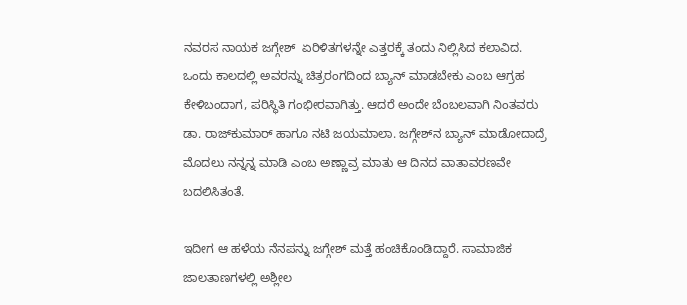ನವರಸ ನಾಯಕ ಜಗ್ಗೇಶ್  ಏರಿಳಿತಗಳನ್ನೇ ಎತ್ತರಕ್ಕೆ ತಂದು ನಿಲ್ಲಿಸಿದ ಕಲಾವಿದ. ಒಂದು ಕಾಲದಲ್ಲಿ ಅವರನ್ನು ಚಿತ್ರರಂಗದಿಂದ ಬ್ಯಾನ್ ಮಾಡಬೇಕು ಎಂಬ ಆಗ್ರಹ ಕೇಳಿಬಂದಾಗ, ಪರಿಸ್ಥಿತಿ ಗಂಭೀರವಾಗಿತ್ತು. ಆದರೆ ಅಂದೇ ಬೆಂಬಲವಾಗಿ ನಿಂತವರು ಡಾ. ರಾಜ್‌ಕುಮಾರ್ ಹಾಗೂ ನಟಿ ಜಯಮಾಲಾ. ಜಗ್ಗೇಶ್‌ನ ಬ್ಯಾನ್ ಮಾಡೋದಾದ್ರೆ ಮೊದಲು ನನ್ನನ್ನ ಮಾಡಿ ಎಂಬ ಅಣ್ಣಾವ್ರ ಮಾತು ಆ ದಿನದ ವಾತಾವರಣವೇ ಬದಲಿಸಿತಂತೆ.

ಇದೀಗ ಆ ಹಳೆಯ ನೆನಪನ್ನು ಜಗ್ಗೇಶ್ ಮತ್ತೆ ಹಂಚಿಕೊಂಡಿದ್ದಾರೆ. ಸಾಮಾಜಿಕ ಜಾಲತಾಣಗಳಲ್ಲಿ ಅಶ್ಲೀಲ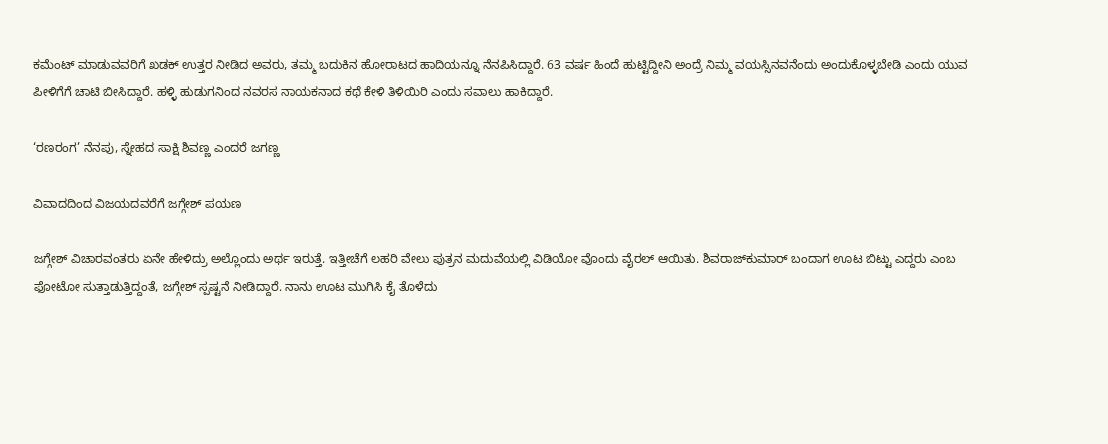ಕಮೆಂಟ್ ಮಾಡುವವರಿಗೆ ಖಡಕ್ ಉತ್ತರ ನೀಡಿದ ಅವರು, ತಮ್ಮ ಬದುಕಿನ ಹೋರಾಟದ ಹಾದಿಯನ್ನೂ ನೆನಪಿಸಿದ್ದಾರೆ. 63 ವರ್ಷ ಹಿಂದೆ ಹುಟ್ಟಿದ್ದೀನಿ ಅಂದ್ರೆ ನಿಮ್ಮ ವಯಸ್ಸಿನವನೆಂದು ಅಂದುಕೊಳ್ಳಬೇಡಿ ಎಂದು ಯುವ ಪೀಳಿಗೆಗೆ ಚಾಟಿ ಬೀಸಿದ್ದಾರೆ. ಹಳ್ಳಿ ಹುಡುಗನಿಂದ ನವರಸ ನಾಯಕನಾದ ಕಥೆ ಕೇಳಿ ತಿಳಿಯಿರಿ ಎಂದು ಸವಾಲು ಹಾಕಿದ್ದಾರೆ.

‘ರಣರಂಗ’ ನೆನಪು, ಸ್ನೇಹದ ಸಾಕ್ಷಿ ಶಿವಣ್ಣ ಎಂದರೆ ಜಗಣ್ಣ

ವಿವಾದದಿಂದ ವಿಜಯದವರೆಗೆ ಜಗ್ಗೇಶ್ ಪಯಣ

ಜಗ್ಗೇಶ್ ವಿಚಾರವಂತರು ಏನೇ ಹೇಳಿದ್ರು ಅಲ್ಲೊಂದು ಅರ್ಥ ಇರುತ್ತೆ. ಇತ್ತೀಚೆಗೆ ಲಹರಿ ವೇಲು ಪುತ್ರನ ಮದುವೆಯಲ್ಲಿ ವಿಡಿಯೋ ವೊಂದು ವೈರಲ್ ಆಯಿತು. ಶಿವರಾಜ್‌ಕುಮಾರ್ ಬಂದಾಗ ಊಟ ಬಿಟ್ಟು ಎದ್ದರು ಎಂಬ ಫೋಟೋ ಸುತ್ತಾಡುತ್ತಿದ್ದಂತೆ, ಜಗ್ಗೇಶ್ ಸ್ಪಷ್ಟನೆ ನೀಡಿದ್ದಾರೆ. ನಾನು ಊಟ ಮುಗಿಸಿ ಕೈ ತೊಳೆದು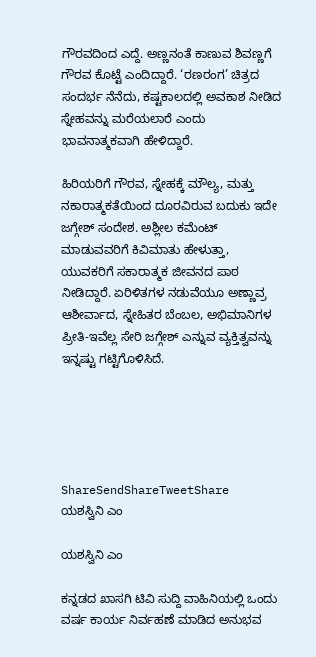ಗೌರವದಿಂದ ಎದ್ದೆ. ಅಣ್ಣನಂತೆ ಕಾಣುವ ಶಿವಣ್ಣಗೆ ಗೌರವ ಕೊಟ್ಟೆ ಎಂದಿದ್ದಾರೆ. ‘ರಣರಂಗ’ ಚಿತ್ರದ ಸಂದರ್ಭ ನೆನೆದು, ಕಷ್ಟಕಾಲದಲ್ಲಿ ಅವಕಾಶ ನೀಡಿದ ಸ್ನೇಹವನ್ನು ಮರೆಯಲಾರೆ ಎಂದು ಭಾವನಾತ್ಮಕವಾಗಿ ಹೇಳಿದ್ದಾರೆ.

ಹಿರಿಯರಿಗೆ ಗೌರವ, ಸ್ನೇಹಕ್ಕೆ ಮೌಲ್ಯ, ಮತ್ತು ನಕಾರಾತ್ಮಕತೆಯಿಂದ ದೂರವಿರುವ ಬದುಕು ಇದೇ ಜಗ್ಗೇಶ್ ಸಂದೇಶ. ಅಶ್ಲೀಲ ಕಮೆಂಟ್ ಮಾಡುವವರಿಗೆ ಕಿವಿಮಾತು ಹೇಳುತ್ತಾ, ಯುವಕರಿಗೆ ಸಕಾರಾತ್ಮಕ ಜೀವನದ ಪಾಠ ನೀಡಿದ್ದಾರೆ. ಏರಿಳಿತಗಳ ನಡುವೆಯೂ ಅಣ್ಣಾವ್ರ ಆಶೀರ್ವಾದ, ಸ್ನೇಹಿತರ ಬೆಂಬಲ, ಅಭಿಮಾನಿಗಳ ಪ್ರೀತಿ-ಇವೆಲ್ಲ ಸೇರಿ ಜಗ್ಗೇಶ್ ಎನ್ನುವ ವ್ಯಕ್ತಿತ್ವವನ್ನು ಇನ್ನಷ್ಟು ಗಟ್ಟಿಗೊಳಿಸಿದೆ.





ShareSendShareTweetShare
ಯಶಸ್ವಿನಿ ಎಂ

ಯಶಸ್ವಿನಿ ಎಂ

ಕನ್ನಡದ ಖಾಸಗಿ ಟಿವಿ ಸುದ್ದಿ ವಾಹಿನಿಯಲ್ಲಿ ಒಂದು ವರ್ಷ ಕಾರ್ಯ ನಿರ್ವಹಣೆ ಮಾಡಿದ ಅನುಭವ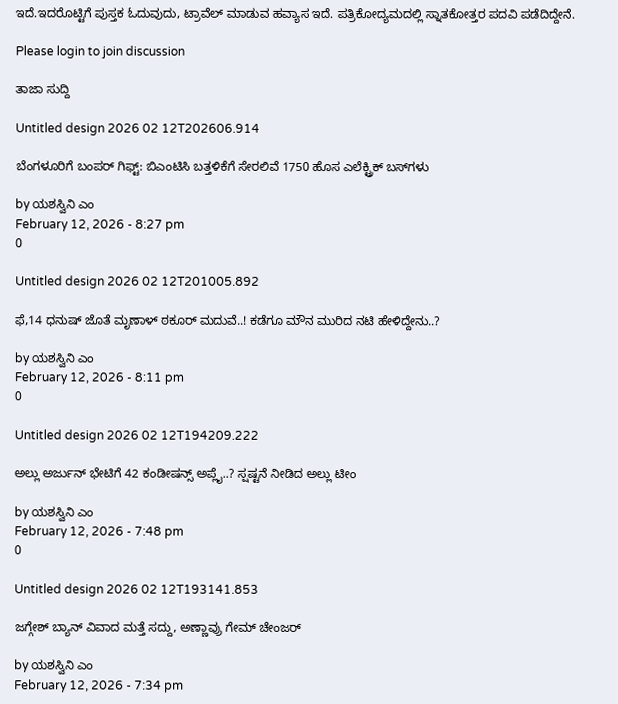ಇದೆ.ಇದರೊಟ್ಟಿಗೆ ಪುಸ್ತಕ ಓದುವುದು, ಟ್ರಾವೆಲ್ ಮಾಡುವ ಹವ್ಯಾಸ ಇದೆ. ಪತ್ರಿಕೋದ್ಯಮದಲ್ಲಿ ಸ್ನಾತಕೋತ್ತರ ಪದವಿ ಪಡೆದಿದ್ದೇನೆ.

Please login to join discussion

ತಾಜಾ ಸುದ್ದಿ

Untitled design 2026 02 12T202606.914

ಬೆಂಗಳೂರಿಗೆ ಬಂಪರ್ ಗಿಫ್ಟ್: ಬಿಎಂಟಿಸಿ ಬತ್ತಳಿಕೆಗೆ ಸೇರಲಿವೆ 1750 ಹೊಸ ಎಲೆಕ್ಟ್ರಿಕ್ ಬಸ್‌ಗಳು

by ಯಶಸ್ವಿನಿ ಎಂ
February 12, 2026 - 8:27 pm
0

Untitled design 2026 02 12T201005.892

ಫೆ,14 ಧನುಷ್ ಜೊತೆ ಮೃಣಾಳ್‌ ಠಕೂರ್‌ ಮದುವೆ..! ಕಡೆಗೂ ಮೌನ ಮುರಿದ ನಟಿ ಹೇಳಿದ್ದೇನು..?

by ಯಶಸ್ವಿನಿ ಎಂ
February 12, 2026 - 8:11 pm
0

Untitled design 2026 02 12T194209.222

ಅಲ್ಲು ಅರ್ಜುನ್ ಭೇಟಿಗೆ 42 ಕಂಡೀಷನ್ಸ್ ಅಪ್ಲೈ..? ಸ್ಷಷ್ಟನೆ ನೀಡಿದ ಅಲ್ಲು ಟೀಂ

by ಯಶಸ್ವಿನಿ ಎಂ
February 12, 2026 - 7:48 pm
0

Untitled design 2026 02 12T193141.853

ಜಗ್ಗೇಶ್ ಬ್ಯಾನ್ ವಿವಾದ ಮತ್ತೆ ಸದ್ದು, ಅಣ್ಣಾವ್ರು ಗೇಮ್ ಚೇಂಜರ್

by ಯಶಸ್ವಿನಿ ಎಂ
February 12, 2026 - 7:34 pm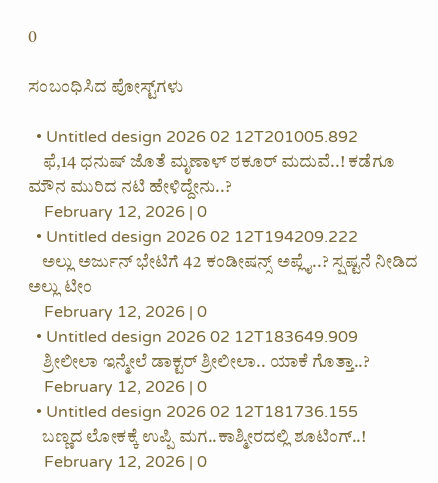0

ಸಂಬಂಧಿಸಿದ ಪೋಸ್ಟ್‌ಗಳು

  • Untitled design 2026 02 12T201005.892
    ಫೆ,14 ಧನುಷ್ ಜೊತೆ ಮೃಣಾಳ್‌ ಠಕೂರ್‌ ಮದುವೆ..! ಕಡೆಗೂ ಮೌನ ಮುರಿದ ನಟಿ ಹೇಳಿದ್ದೇನು..?
    February 12, 2026 | 0
  • Untitled design 2026 02 12T194209.222
    ಅಲ್ಲು ಅರ್ಜುನ್ ಭೇಟಿಗೆ 42 ಕಂಡೀಷನ್ಸ್ ಅಪ್ಲೈ..? ಸ್ಷಷ್ಟನೆ ನೀಡಿದ ಅಲ್ಲು ಟೀಂ
    February 12, 2026 | 0
  • Untitled design 2026 02 12T183649.909
    ಶ್ರೀಲೀಲಾ ಇನ್ಮೇಲೆ ಡಾಕ್ಟರ್ ಶ್ರೀಲೀಲಾ.. ಯಾಕೆ ಗೊತ್ತಾ..?
    February 12, 2026 | 0
  • Untitled design 2026 02 12T181736.155
    ಬಣ್ಣದ ಲೋಕಕ್ಕೆ ಉಪ್ಪಿ ಮಗ..ಕಾಶ್ಮೀರದಲ್ಲಿ ಶೂಟಿಂಗ್..!
    February 12, 2026 | 0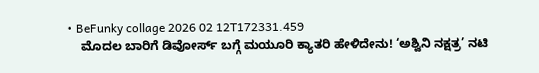• BeFunky collage 2026 02 12T172331.459
    ಮೊದಲ ಬಾರಿಗೆ ಡಿವೋರ್ಸ್ ಬಗ್ಗೆ ಮಯೂರಿ ಕ್ಯಾತರಿ ಹೇಳಿದೇನು! ‘ಅಶ್ವಿನಿ ನಕ್ಷತ್ರ’ ನಟಿ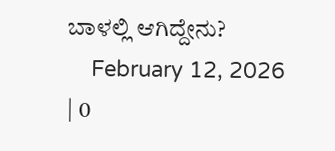ಬಾಳಲ್ಲಿ ಆಗಿದ್ದೇನು?
    February 12, 2026 | 0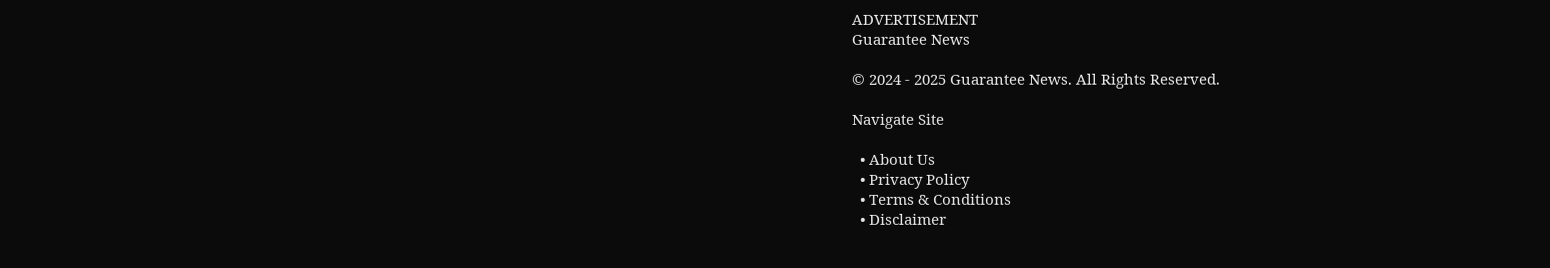ADVERTISEMENT
Guarantee News

© 2024 - 2025 Guarantee News. All Rights Reserved.

Navigate Site

  • About Us
  • Privacy Policy
  • Terms & Conditions
  • Disclaimer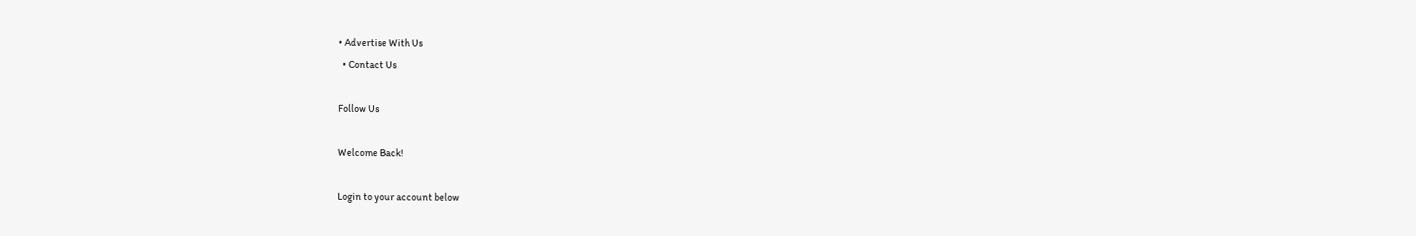• Advertise With Us
  • Contact Us

Follow Us

Welcome Back!

Login to your account below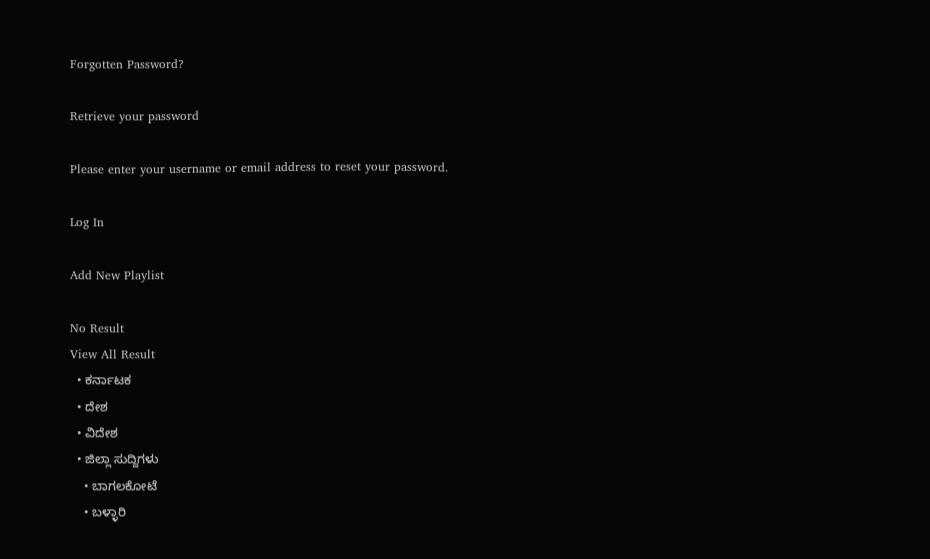Forgotten Password?

Retrieve your password

Please enter your username or email address to reset your password.

Log In

Add New Playlist

No Result
View All Result
  • ಕರ್ನಾಟಕ
  • ದೇಶ
  • ವಿದೇಶ
  • ಜಿಲ್ಲಾ ಸುದ್ದಿಗಳು
    • ಬಾಗಲಕೋಟೆ
    • ಬಳ್ಳಾರಿ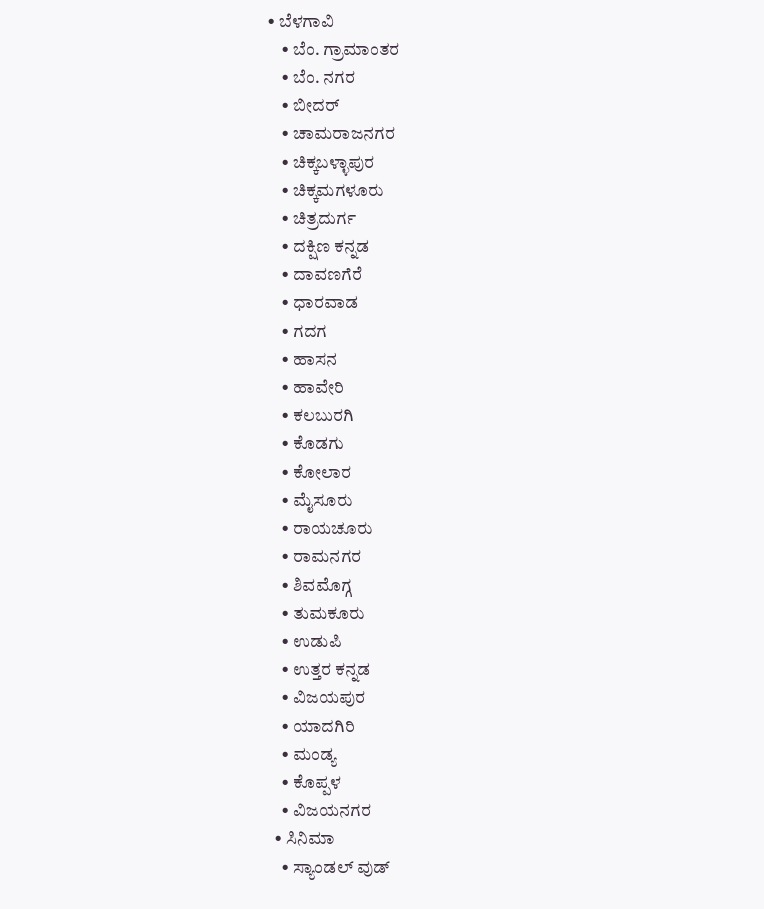• ಬೆಳಗಾವಿ
    • ಬೆಂ. ಗ್ರಾಮಾಂತರ
    • ಬೆಂ. ನಗರ
    • ಬೀದರ್
    • ಚಾಮರಾಜನಗರ
    • ಚಿಕ್ಕಬಳ್ಳಾಪುರ
    • ಚಿಕ್ಕಮಗಳೂರು
    • ಚಿತ್ರದುರ್ಗ
    • ದಕ್ಷಿಣ ಕನ್ನಡ
    • ದಾವಣಗೆರೆ
    • ಧಾರವಾಡ
    • ಗದಗ
    • ಹಾಸನ
    • ಹಾವೇರಿ
    • ಕಲಬುರಗಿ
    • ಕೊಡಗು
    • ಕೋಲಾರ
    • ಮೈಸೂರು
    • ರಾಯಚೂರು
    • ರಾಮನಗರ
    • ಶಿವಮೊಗ್ಗ
    • ತುಮಕೂರು
    • ಉಡುಪಿ
    • ಉತ್ತರ ಕನ್ನಡ
    • ವಿಜಯಪುರ
    • ಯಾದಗಿರಿ
    • ಮಂಡ್ಯ
    • ಕೊಪ್ಪಳ
    • ವಿಜಯನಗರ
  • ಸಿನಿಮಾ
    • ಸ್ಯಾಂಡಲ್ ವುಡ್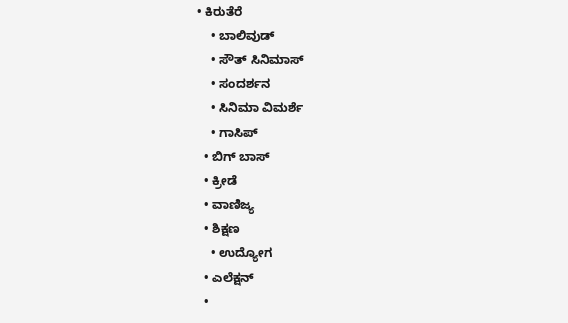• ಕಿರುತೆರೆ
    • ಬಾಲಿವುಡ್
    • ಸೌತ್ ಸಿನಿಮಾಸ್
    • ಸಂದರ್ಶನ
    • ಸಿನಿಮಾ ವಿಮರ್ಶೆ
    • ಗಾಸಿಪ್
  • ಬಿಗ್ ಬಾಸ್
  • ಕ್ರೀಡೆ
  • ವಾಣಿಜ್ಯ
  • ಶಿಕ್ಷಣ
    • ಉದ್ಯೋಗ
  • ಎಲೆಕ್ಷನ್
  •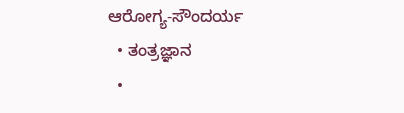ಆರೋಗ್ಯ-ಸೌಂದರ್ಯ
  • ತಂತ್ರಜ್ಞಾನ
  •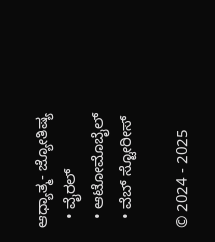ಆಧ್ಯಾತ್ಮ- ಜ್ಯೋತಿಷ್ಯ
  • ವೈರಲ್
  • ಆಟೋಮೊಬೈಲ್
  • ವೆಬ್ ಸ್ಟೋರೀಸ್

© 2024 - 2025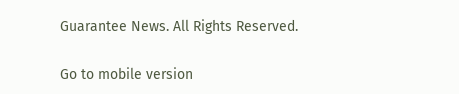Guarantee News. All Rights Reserved.

Go to mobile version